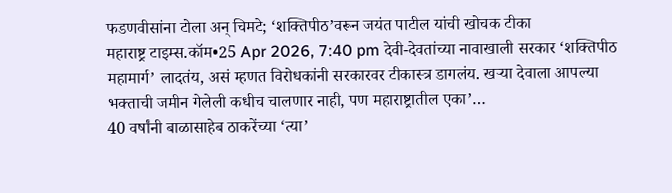फडणवीसांना टोला अन् चिमटे; ‘शक्तिपीठ’वरून जयंत पाटील यांची खोचक टीका
महाराष्ट्र टाइम्स.कॉम•25 Apr 2026, 7:40 pm देवी-देवतांच्या नावाखाली सरकार ‘शक्तिपीठ महामार्ग’ लादतंय, असं म्हणत विरोधकांनी सरकारवर टीकास्त्र डागलंय. खऱ्या देवाला आपल्या भक्ताची जमीन गेलेली कधीच चालणार नाही, पण महाराष्ट्रातील एका’…
40 वर्षांनी बाळासाहेब ठाकरेंच्या ‘त्या’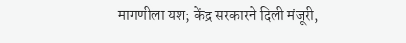मागणीला यश; केंद्र सरकारने दिली मंजूरी,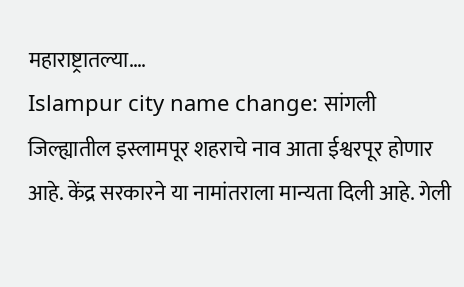महाराष्ट्रातल्या….
Islampur city name change: सांगली जिल्ह्यातील इस्लामपूर शहराचे नाव आता ईश्वरपूर होणार आहे. केंद्र सरकारने या नामांतराला मान्यता दिली आहे. गेली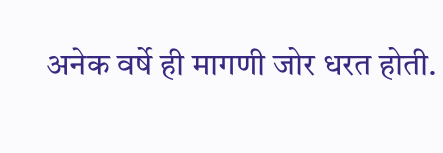अनेक वर्षे ही मागणी जोर धरत होती.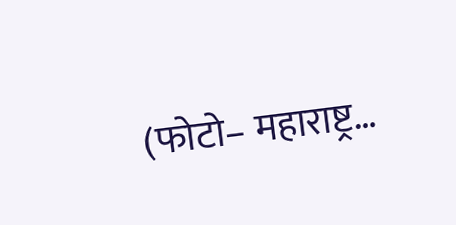(फोटो– महाराष्ट्र…